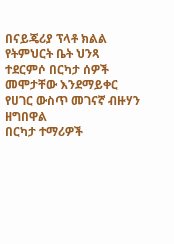በናይጄሪያ ፕላቶ ክልል የትምህርት ቤት ህንጻ ተደርምሶ በርካታ ሰዎች መሞታቸው እንደማይቀር የሀገር ውስጥ መገናኛ ብዙሃን ዘግበዋል
በርካታ ተማሪዎች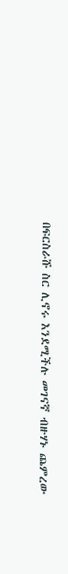በፍርስራሹ ስር ሊኖሩ እንደሚችሉ መገናኛ ብዙሃኑ ጨምረው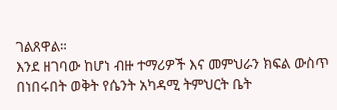ገልጸዋል።
እንደ ዘገባው ከሆነ ብዙ ተማሪዎች እና መምህራን ክፍል ውስጥ በነበሩበት ወቅት የሴንት አካዳሚ ትምህርት ቤት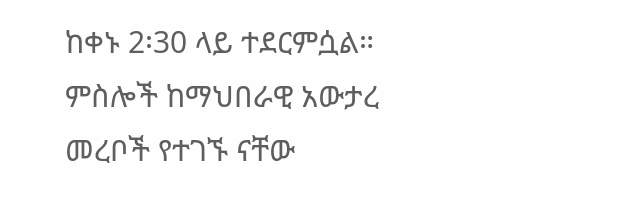ከቀኑ 2፡30 ላይ ተደርምሷል።
ምስሎች ከማህበራዊ አውታረ መረቦች የተገኙ ናቸው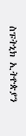ስፑትኒክ ኢትዮጵያን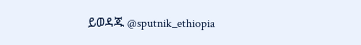ይወዳጁ @sputnik_ethiopia